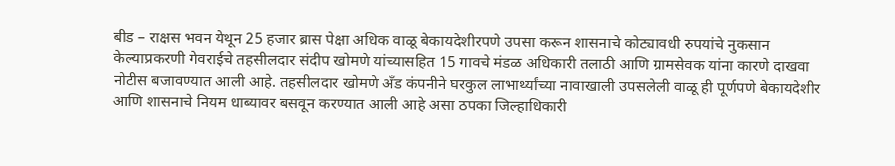बीड – राक्षस भवन येथून 25 हजार ब्रास पेक्षा अधिक वाळू बेकायदेशीरपणे उपसा करून शासनाचे कोट्यावधी रुपयांचे नुकसान केल्याप्रकरणी गेवराईचे तहसीलदार संदीप खोमणे यांच्यासहित 15 गावचे मंडळ अधिकारी तलाठी आणि ग्रामसेवक यांना कारणे दाखवा नोटीस बजावण्यात आली आहे. तहसीलदार खोमणे अँड कंपनीने घरकुल लाभार्थ्यांच्या नावाखाली उपसलेली वाळू ही पूर्णपणे बेकायदेशीर आणि शासनाचे नियम धाब्यावर बसवून करण्यात आली आहे असा ठपका जिल्हाधिकारी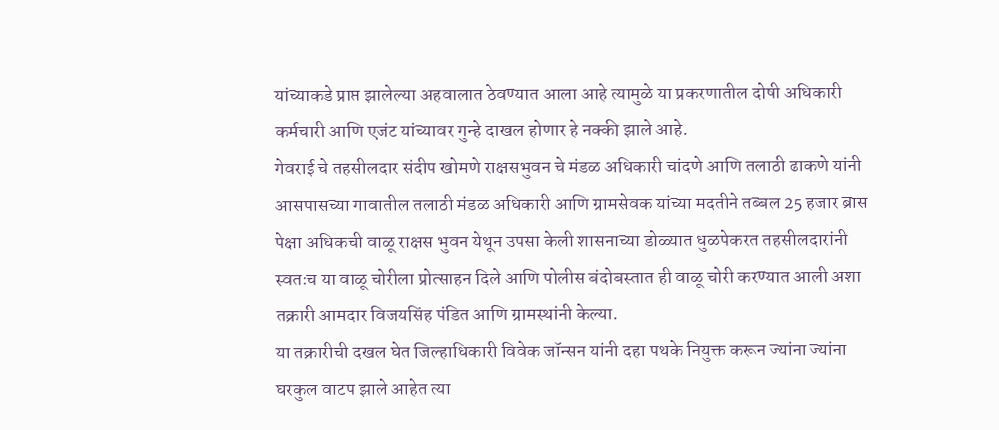यांच्याकडे प्राप्त झालेल्या अहवालात ठेवण्यात आला आहे त्यामुळे या प्रकरणातील दोषी अधिकारी कर्मचारी आणि एजंट यांच्यावर गुन्हे दाखल होणार हे नक्की झाले आहे.
गेवराई चे तहसीलदार संदीप खोमणे राक्षसभुवन चे मंडळ अधिकारी चांदणे आणि तलाठी ढाकणे यांनी आसपासच्या गावातील तलाठी मंडळ अधिकारी आणि ग्रामसेवक यांच्या मदतीने तब्बल 25 हजार ब्रास पेक्षा अधिकची वाळू राक्षस भुवन येथून उपसा केली शासनाच्या डोळ्यात धुळपेकरत तहसीलदारांनी स्वतःच या वाळू चोरीला प्रोत्साहन दिले आणि पोलीस बंदोबस्तात ही वाळू चोरी करण्यात आली अशा तक्रारी आमदार विजयसिंह पंडित आणि ग्रामस्थांनी केल्या.
या तक्रारीची दखल घेत जिल्हाधिकारी विवेक जॉन्सन यांनी दहा पथके नियुक्त करून ज्यांना ज्यांना घरकुल वाटप झाले आहेत त्या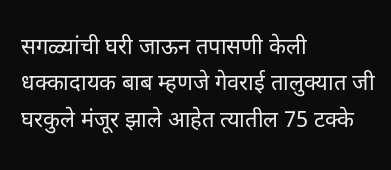सगळ्यांची घरी जाऊन तपासणी केली धक्कादायक बाब म्हणजे गेवराई तालुक्यात जी घरकुले मंजूर झाले आहेत त्यातील 75 टक्के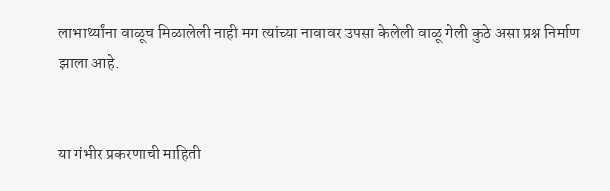लाभार्थ्यांना वाळूच मिळालेली नाही मग त्यांच्या नावावर उपसा केलेली वाळू गेली कुठे असा प्रश्न निर्माण झाला आहे.


या गंभीर प्रकरणाची माहिती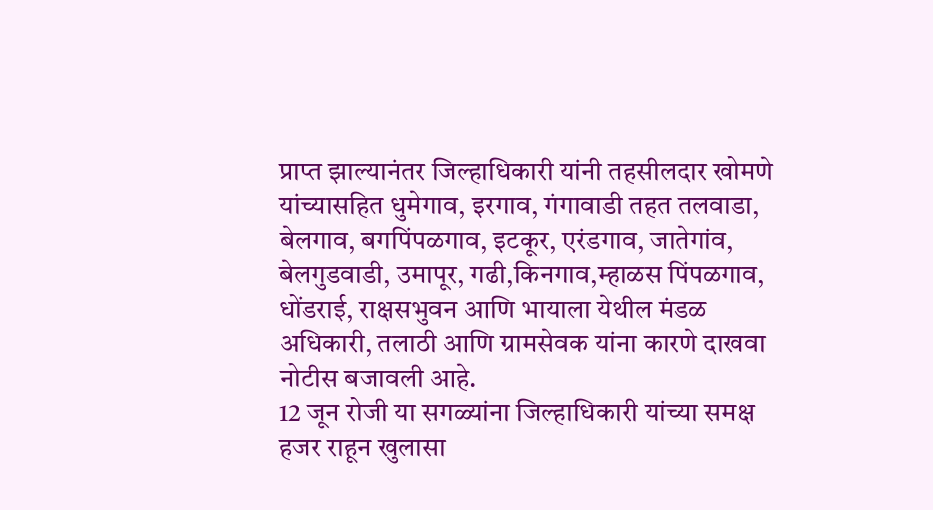प्राप्त झाल्यानंतर जिल्हाधिकारी यांनी तहसीलदार खोमणे यांच्यासहित धुमेगाव, इरगाव, गंगावाडी तहत तलवाडा, बेलगाव, बगपिंपळगाव, इटकूर, एरंडगाव, जातेगांव, बेलगुडवाडी, उमापूर, गढी,किनगाव,म्हाळस पिंपळगाव, धोंडराई, राक्षसभुवन आणि भायाला येथील मंडळ अधिकारी, तलाठी आणि ग्रामसेवक यांना कारणे दाखवा नोटीस बजावली आहे.
12 जून रोजी या सगळ्यांना जिल्हाधिकारी यांच्या समक्ष हजर राहून खुलासा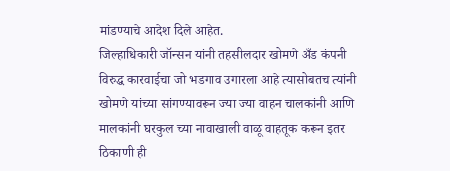मांडण्याचे आदेश दिले आहेत.
जिल्हाधिकारी जॉन्सन यांनी तहसीलदार खोमणे अँड कंपनी विरुद्ध कारवाईचा जो भडगाव उगारला आहे त्यासोबतच त्यांनी खोमणे यांच्या सांगण्यावरून ज्या ज्या वाहन चालकांनी आणि मालकांनी घरकुल च्या नावाखाली वाळू वाहतूक करून इतर ठिकाणी ही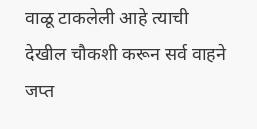वाळू टाकलेली आहे त्याची देखील चौकशी करून सर्व वाहने जप्त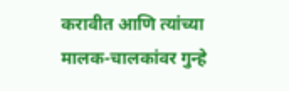करावीत आणि त्यांच्या मालक-चालकांवर गुन्हे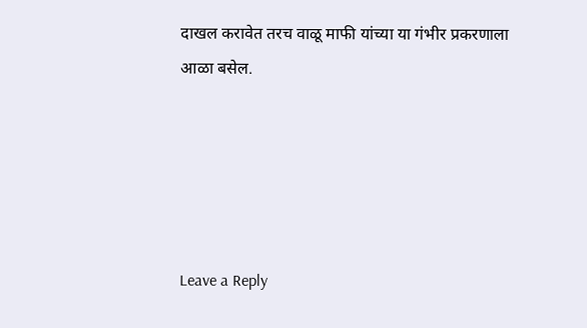दाखल करावेत तरच वाळू माफी यांच्या या गंभीर प्रकरणाला आळा बसेल.





Leave a Reply